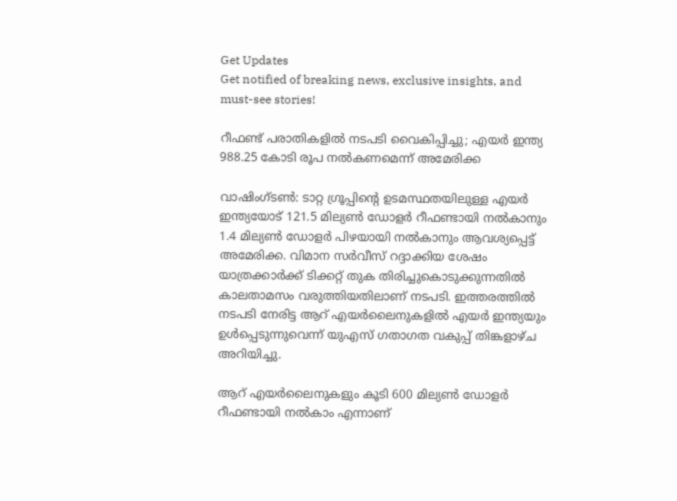Get Updates
Get notified of breaking news, exclusive insights, and must-see stories!

റീഫണ്ട് പരാതികളില്‍ നടപടി വൈകിപ്പിച്ചു; എയര്‍ ഇന്ത്യ 988.25 കോടി രൂപ നല്‍കണമെന്ന് അമേരിക്ക

വാഷിംഗ്ടണ്‍: ടാറ്റ ഗ്രൂപ്പിന്റെ ഉടമസ്ഥതയിലുള്ള എയര്‍ ഇന്ത്യയോട് 121.5 മില്യണ്‍ ഡോളര്‍ റീഫണ്ടായി നല്‍കാനും 1.4 മില്യണ്‍ ഡോളര്‍ പിഴയായി നല്‍കാനും ആവശ്യപ്പെട്ട് അമേരിക്ക. വിമാന സര്‍വീസ് റദ്ദാക്കിയ ശേഷം യാത്രക്കാര്‍ക്ക് ടിക്കറ്റ് തുക തിരിച്ചുകൊടുക്കുന്നതില്‍ കാലതാമസം വരുത്തിയതിലാണ് നടപടി. ഇത്തരത്തില്‍ നടപടി നേരിട്ട ആറ് എയര്‍ലൈനുകളില്‍ എയര്‍ ഇന്ത്യയും ഉള്‍പ്പെടുന്നുവെന്ന് യുഎസ് ഗതാഗത വകുപ്പ് തിങ്കളാഴ്ച അറിയിച്ചു.

ആറ് എയര്‍ലൈനുകളും കൂടി 600 മില്യണ്‍ ഡോളര്‍ റീഫണ്ടായി നല്‍കാം എന്നാണ്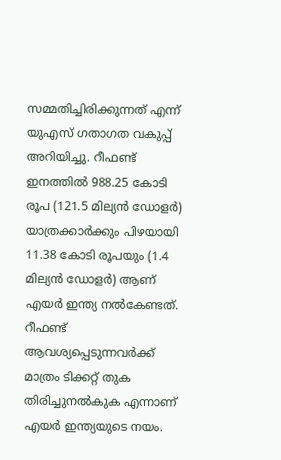സമ്മതിച്ചിരിക്കുന്നത് എന്ന് യുഎസ് ഗതാഗത വകുപ്പ് അറിയിച്ചു. റീഫണ്ട് ഇനത്തില്‍ 988.25 കോടി രൂപ (121.5 മില്യന്‍ ഡോളര്‍) യാത്രക്കാര്‍ക്കും പിഴയായി 11.38 കോടി രൂപയും (1.4 മില്യന്‍ ഡോളര്‍) ആണ് എയര്‍ ഇന്ത്യ നല്‍കേണ്ടത്. റീഫണ്ട് ആവശ്യപ്പെടുന്നവര്‍ക്ക് മാത്രം ടിക്കറ്റ് തുക തിരിച്ചുനല്‍കുക എന്നാണ് എയര്‍ ഇന്ത്യയുടെ നയം.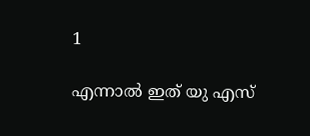1

എന്നാല്‍ ഇത് യു എസ്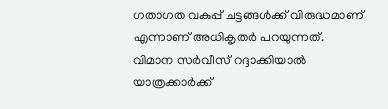ഗതാഗത വകുപ്പ് ചട്ടങ്ങള്‍ക്ക് വിരുദ്ധമാണ് എന്നാണ് അധികൃതര്‍ പറയുന്നത്. വിമാന സര്‍വീസ് റദ്ദാക്കിയാല്‍ യാത്രക്കാര്‍ക്ക്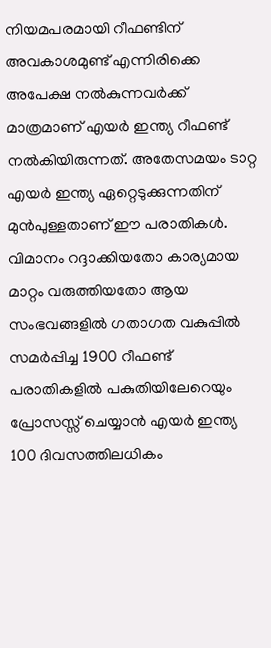നിയമപരമായി റീഫണ്ടിന് അവകാശമുണ്ട് എന്നിരിക്കെ അപേക്ഷ നല്‍കുന്നവര്‍ക്ക് മാത്രമാണ് എയര്‍ ഇന്ത്യ റീഫണ്ട് നല്‍കിയിരുന്നത്. അതേസമയം ടാറ്റ എയര്‍ ഇന്ത്യ ഏറ്റെടുക്കുന്നതിന് മുന്‍പുള്ളതാണ് ഈ പരാതികള്‍. വിമാനം റദ്ദാക്കിയതോ കാര്യമായ മാറ്റം വരുത്തിയതോ ആയ സംഭവങ്ങളില്‍ ഗതാഗത വകുപ്പില്‍ സമര്‍പ്പിച്ച 1900 റീഫണ്ട് പരാതികളില്‍ പകുതിയിലേറെയും പ്രോസസ്സ് ചെയ്യാന്‍ എയര്‍ ഇന്ത്യ 100 ദിവസത്തിലധികം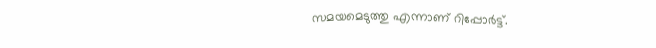സമയമെടുത്തു എന്നാണ് റിപ്പോര്‍ട്ട്.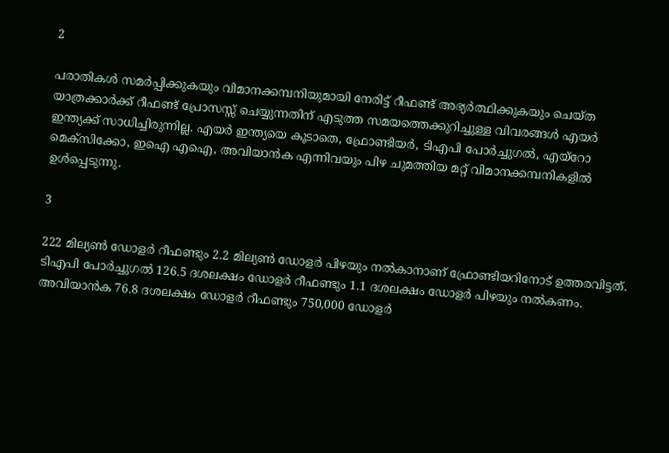2

പരാതികള്‍ സമര്‍പ്പിക്കുകയും വിമാനക്കമ്പനിയുമായി നേരിട്ട് റീഫണ്ട് അഭ്യര്‍ത്ഥിക്കുകയും ചെയ്ത യാത്രക്കാര്‍ക്ക് റീഫണ്ട് പ്രോസസ്സ് ചെയ്യുന്നതിന് എടുത്ത സമയത്തെക്കുറിച്ചുള്ള വിവരങ്ങള്‍ എയര്‍ ഇന്ത്യക്ക് സാധിച്ചിരുന്നില്ല. എയര്‍ ഇന്ത്യയെ കൂടാതെ, ഫ്രോണ്ടിയര്‍, ടിഎപി പോര്‍ച്ചുഗല്‍, എയ്റോ മെക്സിക്കോ, ഇഐ എഐ, അവിയാന്‍ക എന്നിവയും പിഴ ചുമത്തിയ മറ്റ് വിമാനക്കമ്പനികളില്‍ ഉള്‍പ്പെടുന്നു.

3

222 മില്യണ്‍ ഡോളര്‍ റീഫണ്ടും 2.2 മില്യണ്‍ ഡോളര്‍ പിഴയും നല്‍കാനാണ് ഫ്രോണ്ടിയറിനോട് ഉത്തരവിട്ടത്. ടിഎപി പോര്‍ച്ചുഗല്‍ 126.5 ദശലക്ഷം ഡോളര്‍ റീഫണ്ടും 1.1 ദശലക്ഷം ഡോളര്‍ പിഴയും നല്‍കണം. അവിയാന്‍ക 76.8 ദശലക്ഷം ഡോളര്‍ റീഫണ്ടും 750,000 ഡോളര്‍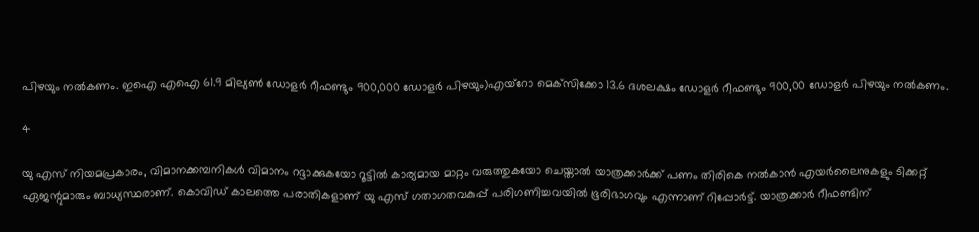പിഴയും നല്‍കണം. ഇഐ എഐ 61.9 മില്യണ്‍ ഡോളര്‍ റീഫണ്ടും 900,000 ഡോളര്‍ പിഴയും)എയ്റോ മെക്‌സിക്കോ 13.6 ദശലക്ഷം ഡോളര്‍ റീഫണ്ടും 900,00 ഡോളര്‍ പിഴയും നല്‍കണം.

4

യു എസ് നിയമപ്രകാരം, വിമാനക്കമ്പനികള്‍ വിമാനം റദ്ദാക്കുകയോ റൂട്ടില്‍ കാര്യമായ മാറ്റം വരുത്തുകയോ ചെയ്താല്‍ യാത്രക്കാര്‍ക്ക് പണം തിരികെ നല്‍കാന്‍ എയര്‍ലൈനുകളും ടിക്കറ്റ് ഏജന്റുമാരും ബാധ്യസ്ഥരാണ്. കൊവിഡ് കാലത്തെ പരാതികളാണ് യു എസ് ഗതാഗതവകുപ്പ് പരിഗണിച്ചവയില്‍ ഭൂരിഭാഗവും എന്നാണ് റിപ്പോര്‍ട്ട്. യാത്രക്കാര്‍ റീഫണ്ടിന്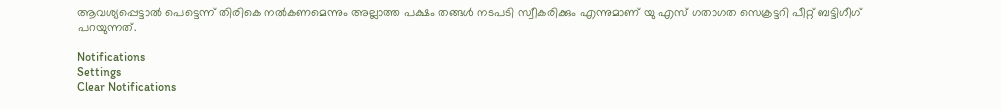ആവശ്യപ്പെട്ടാല്‍ പെട്ടെന്ന് തിരികെ നല്‍കണമെന്നും അല്ലാത്ത പക്ഷം തങ്ങള്‍ നടപടി സ്വീകരിക്കും എന്നുമാണ് യു എസ് ഗതാഗത സെക്രട്ടറി പീറ്റ് ബട്ടിഗീഗ് പറയുന്നത്.

Notifications
Settings
Clear Notifications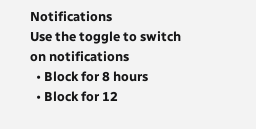Notifications
Use the toggle to switch on notifications
  • Block for 8 hours
  • Block for 12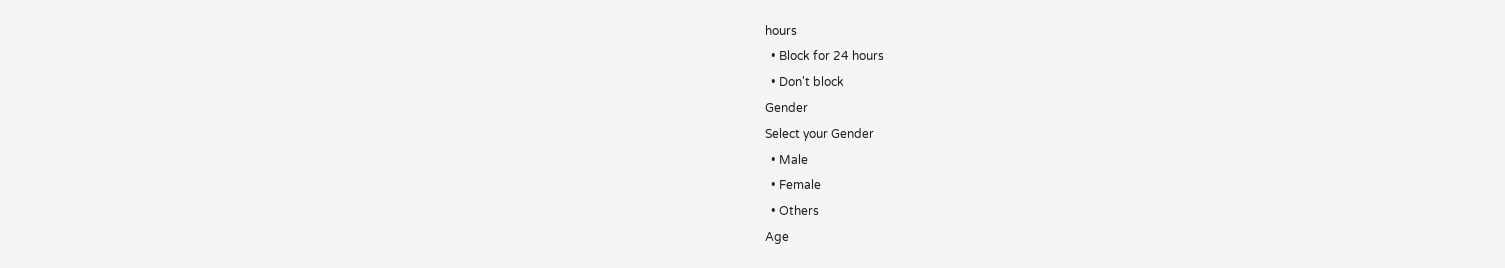hours
  • Block for 24 hours
  • Don't block
Gender
Select your Gender
  • Male
  • Female
  • Others
Age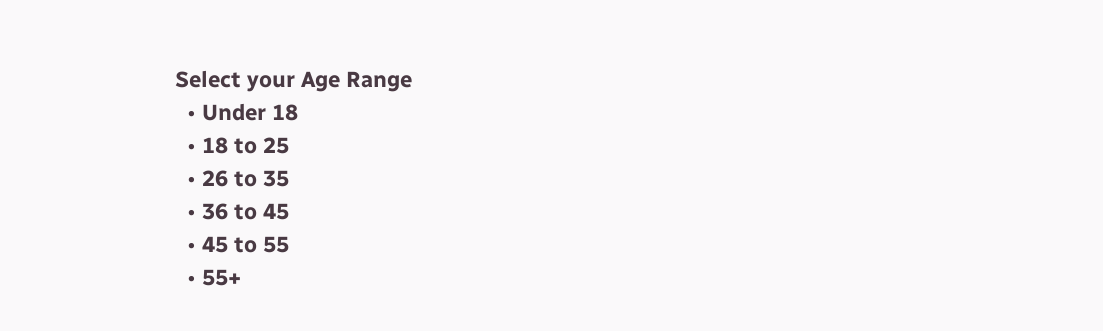Select your Age Range
  • Under 18
  • 18 to 25
  • 26 to 35
  • 36 to 45
  • 45 to 55
  • 55+